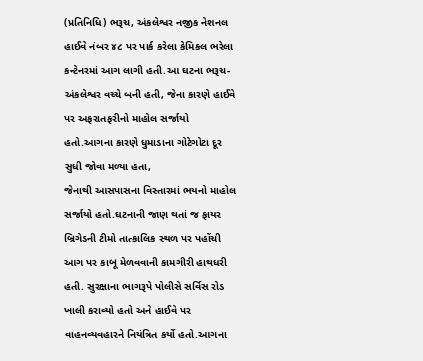(પ્રતિનિધિ) ભરૂચ, અંકલેશ્વર નજીક નેશનલ હાઈવે નંબર ૪૮ પર પાર્ક કરેલા કેમિકલ ભરેલા કન્ટેનરમાં આગ લાગી હતી.આ ઘટના ભરૂચ-અંકલેશ્વર વચ્ચે બની હતી, જેના કારણે હાઈવે પર અફરાતફરીનો માહોલ સર્જાયો હતો.આગના કારણે ધુમાડાના ગોટેગોટા દૂર સુધી જોવા મળ્યા હતા,
જેનાથી આસપાસના વિસ્તારમાં ભયનો માહોલ સર્જાયો હતો.ઘટનાની જાણ થતાં જ ફાયર બ્રિગેડની ટીમો તાત્કાલિક સ્થળ પર પહોંચી આગ પર કાબૂ મેળવવાની કામગીરી હાથધરી હતી. સુરક્ષાના ભાગરૂપે પોલીસે સર્વિસ રોડ ખાલી કરાવ્યો હતો અને હાઈવે પર વાહનવ્યવહારને નિયંત્રિત કર્યો હતો.આગના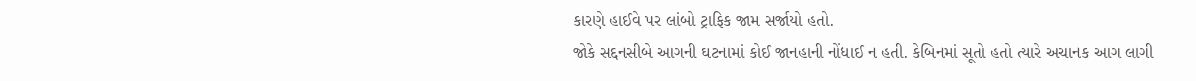કારણે હાઈવે પર લાંબો ટ્રાફિક જામ સર્જાયો હતો.
જોકે સદ્દનસીબે આગની ઘટનામાં કોઈ જાનહાની નોંધાઈ ન હતી. કેબિનમાં સૂતો હતો ત્યારે અચાનક આગ લાગી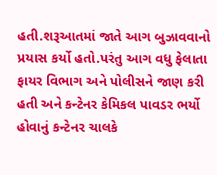હતી.શરૂઆતમાં જાતે આગ બુઝાવવાનો પ્રયાસ કર્યો હતો.પરંતુ આગ વધુ ફેલાતા ફાયર વિભાગ અને પોલીસને જાણ કરી હતી અને કન્ટેનર કેમિકલ પાવડર ભર્યો હોવાનું કન્ટેનર ચાલકે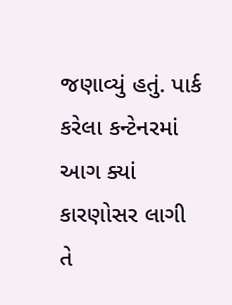જણાવ્યું હતું. પાર્ક કરેલા કન્ટેનરમાં આગ ક્યાં કારણોસર લાગી તે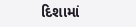દિશામાં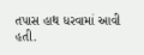તપાસ હાથ ધરવામાં આવી હતી.